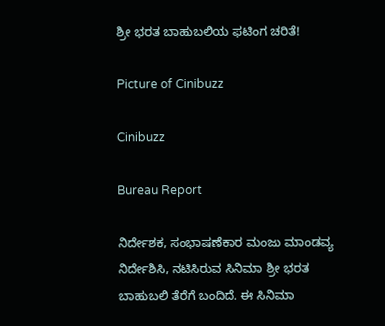ಶ್ರೀ ಭರತ ಬಾಹುಬಲಿಯ ಫಟಿಂಗ ಚರಿತೆ!

Picture of Cinibuzz

Cinibuzz

Bureau Report

ನಿರ್ದೇಶಕ, ಸಂಭಾಷಣೆಕಾರ ಮಂಜು ಮಾಂಡವ್ಯ ನಿರ್ದೇಶಿಸಿ, ನಟಿಸಿರುವ ಸಿನಿಮಾ ಶ್ರೀ ಭರತ ಬಾಹುಬಲಿ ತೆರೆಗೆ ಬಂದಿದೆ. ಈ ಸಿನಿಮಾ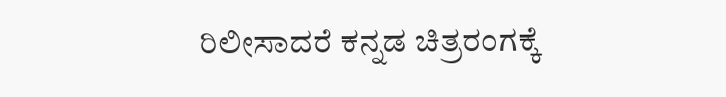ರಿಲೀಸಾದರೆ ಕನ್ನಡ ಚಿತ್ರರಂಗಕ್ಕೆ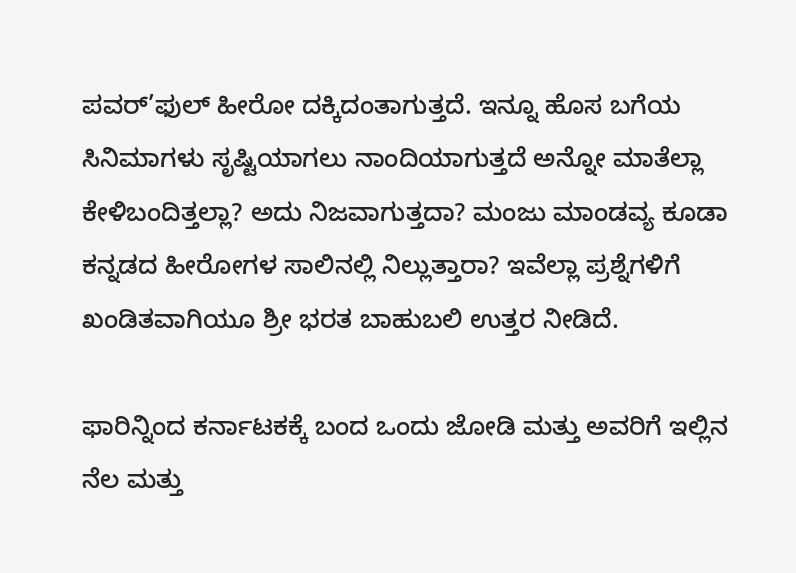ಪವರ್’ಫುಲ್ ಹೀರೋ ದಕ್ಕಿದಂತಾಗುತ್ತದೆ. ಇನ್ನೂ ಹೊಸ ಬಗೆಯ ಸಿನಿಮಾಗಳು ಸೃಷ್ಟಿಯಾಗಲು ನಾಂದಿಯಾಗುತ್ತದೆ ಅನ್ನೋ ಮಾತೆಲ್ಲಾ ಕೇಳಿಬಂದಿತ್ತಲ್ಲಾ? ಅದು ನಿಜವಾಗುತ್ತದಾ? ಮಂಜು ಮಾಂಡವ್ಯ ಕೂಡಾ ಕನ್ನಡದ ಹೀರೋಗಳ ಸಾಲಿನಲ್ಲಿ ನಿಲ್ಲುತ್ತಾರಾ? ಇವೆಲ್ಲಾ ಪ್ರಶ್ನೆಗಳಿಗೆ ಖಂಡಿತವಾಗಿಯೂ ಶ್ರೀ ಭರತ ಬಾಹುಬಲಿ ಉತ್ತರ ನೀಡಿದೆ.

ಫಾರಿನ್ನಿಂದ ಕರ್ನಾಟಕಕ್ಕೆ ಬಂದ ಒಂದು ಜೋಡಿ ಮತ್ತು ಅವರಿಗೆ ಇಲ್ಲಿನ ನೆಲ ಮತ್ತು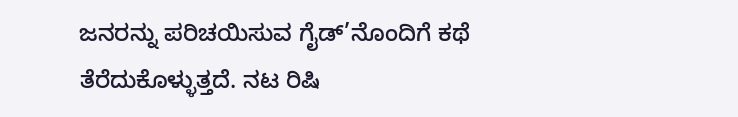ಜನರನ್ನು ಪರಿಚಯಿಸುವ ಗೈಡ್’ನೊಂದಿಗೆ ಕಥೆ ತೆರೆದುಕೊಳ್ಳುತ್ತದೆ. ನಟ ರಿಷಿ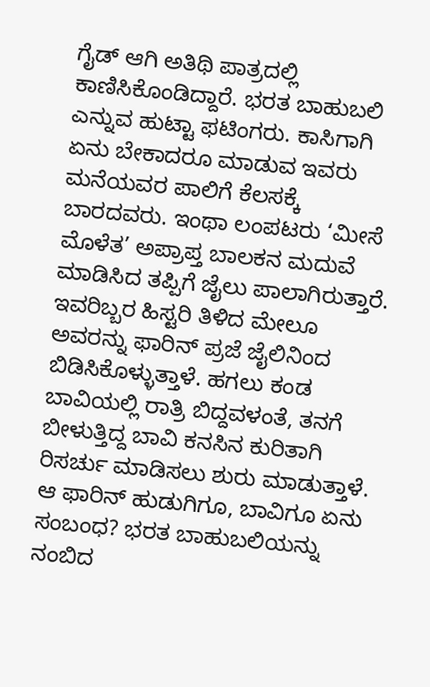ಗೈಡ್ ಆಗಿ ಅತಿಥಿ ಪಾತ್ರದಲ್ಲಿ ಕಾಣಿಸಿಕೊಂಡಿದ್ದಾರೆ. ಭರತ ಬಾಹುಬಲಿ ಎನ್ನುವ ಹುಟ್ಟಾ ಫಟಿಂಗರು. ಕಾಸಿಗಾಗಿ ಏನು ಬೇಕಾದರೂ ಮಾಡುವ ಇವರು ಮನೆಯವರ ಪಾಲಿಗೆ ಕೆಲಸಕ್ಕೆ ಬಾರದವರು. ಇಂಥಾ ಲಂಪಟರು ‘ಮೀಸೆ ಮೊಳೆತ’ ಅಪ್ರಾಪ್ತ ಬಾಲಕನ ಮದುವೆ ಮಾಡಿಸಿದ ತಪ್ಪಿಗೆ ಜೈಲು ಪಾಲಾಗಿರುತ್ತಾರೆ. ಇವರಿಬ್ಬರ ಹಿಸ್ಟರಿ ತಿಳಿದ ಮೇಲೂ ಅವರನ್ನು ಫಾರಿನ್ ಪ್ರಜೆ ಜೈಲಿನಿಂದ ಬಿಡಿಸಿಕೊಳ್ಳುತ್ತಾಳೆ. ಹಗಲು ಕಂಡ ಬಾವಿಯಲ್ಲಿ ರಾತ್ರಿ ಬಿದ್ದವಳಂತೆ, ತನಗೆ ಬೀಳುತ್ತಿದ್ದ ಬಾವಿ ಕನಸಿನ ಕುರಿತಾಗಿ ರಿಸರ್ಚು ಮಾಡಿಸಲು ಶುರು ಮಾಡುತ್ತಾಳೆ. ಆ ಫಾರಿನ್ ಹುಡುಗಿಗೂ, ಬಾವಿಗೂ ಏನು ಸಂಬಂಧ? ಭರತ ಬಾಹುಬಲಿಯನ್ನು ನಂಬಿದ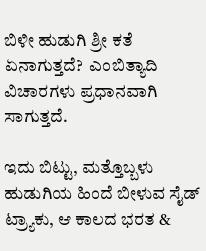ಬಿಳೀ ಹುಡುಗಿ ಶ್ರೀ ಕತೆ ಏನಾಗುತ್ತದೆ?  ಎಂಬಿತ್ಯಾದಿ ವಿಚಾರಗಳು ಪ್ರಧಾನವಾಗಿ ಸಾಗುತ್ತದೆ.

ಇದು ಬಿಟ್ಟು, ಮತ್ತೊಬ್ಬಳು ಹುಡುಗಿಯ ಹಿಂದೆ ಬೀಳುವ ಸೈಡ್ ಟ್ರ್ಯಾಕು, ಆ ಕಾಲದ ಭರತ &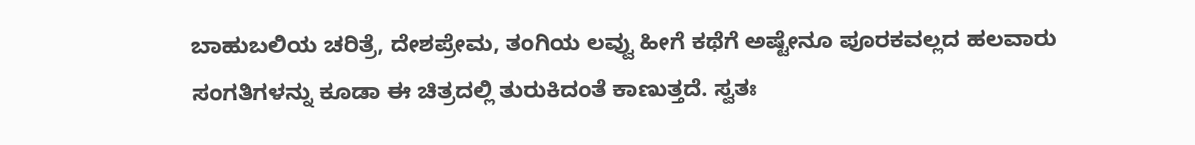ಬಾಹುಬಲಿಯ ಚರಿತ್ರೆ, ದೇಶಪ್ರೇಮ, ತಂಗಿಯ ಲವ್ವು ಹೀಗೆ ಕಥೆಗೆ ಅಷ್ಟೇನೂ ಪೂರಕವಲ್ಲದ ಹಲವಾರು ಸಂಗತಿಗಳನ್ನು ಕೂಡಾ ಈ ಚಿತ್ರದಲ್ಲಿ ತುರುಕಿದಂತೆ ಕಾಣುತ್ತದೆ. ಸ್ವತಃ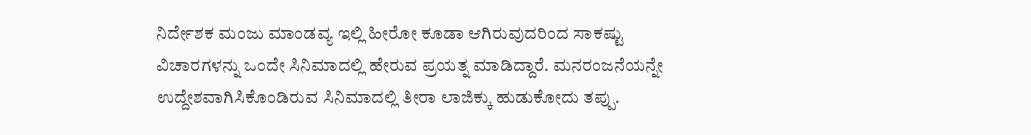ನಿರ್ದೇಶಕ ಮಂಜು ಮಾಂಡವ್ಯ ಇಲ್ಲಿ ಹೀರೋ ಕೂಡಾ ಆಗಿರುವುದರಿಂದ ಸಾಕಷ್ಟು ವಿಚಾರಗಳನ್ನು ಒಂದೇ ಸಿನಿಮಾದಲ್ಲಿ ಹೇರುವ ಪ್ರಯತ್ನ ಮಾಡಿದ್ದಾರೆ. ಮನರಂಜನೆಯನ್ನೇ ಉದ್ದೇಶವಾಗಿಸಿಕೊಂಡಿರುವ ಸಿನಿಮಾದಲ್ಲಿ ತೀರಾ ಲಾಜಿಕ್ಕು ಹುಡುಕೋದು ತಪ್ಪು.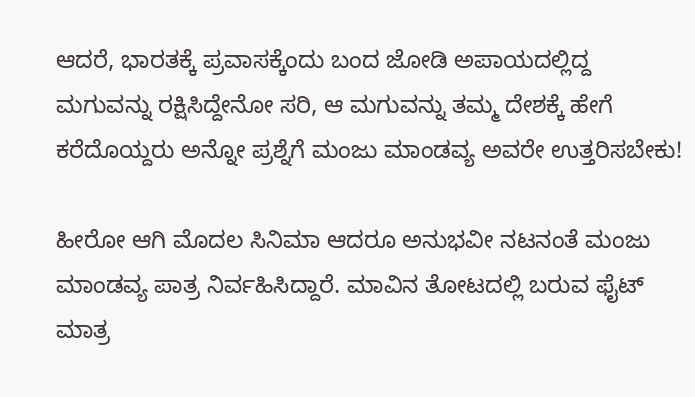ಆದರೆ, ಭಾರತಕ್ಕೆ ಪ್ರವಾಸಕ್ಕೆಂದು ಬಂದ ಜೋಡಿ ಅಪಾಯದಲ್ಲಿದ್ದ ಮಗುವನ್ನು ರಕ್ಷಿಸಿದ್ದೇನೋ ಸರಿ, ಆ ಮಗುವನ್ನು ತಮ್ಮ ದೇಶಕ್ಕೆ ಹೇಗೆ ಕರೆದೊಯ್ದರು ಅನ್ನೋ ಪ್ರಶ್ನೆಗೆ ಮಂಜು ಮಾಂಡವ್ಯ ಅವರೇ ಉತ್ತರಿಸಬೇಕು!

ಹೀರೋ ಆಗಿ ಮೊದಲ ಸಿನಿಮಾ ಆದರೂ ಅನುಭವೀ ನಟನಂತೆ ಮಂಜು ಮಾಂಡವ್ಯ ಪಾತ್ರ ನಿರ್ವಹಿಸಿದ್ದಾರೆ. ಮಾವಿನ ತೋಟದಲ್ಲಿ ಬರುವ ಫೈಟ್ ಮಾತ್ರ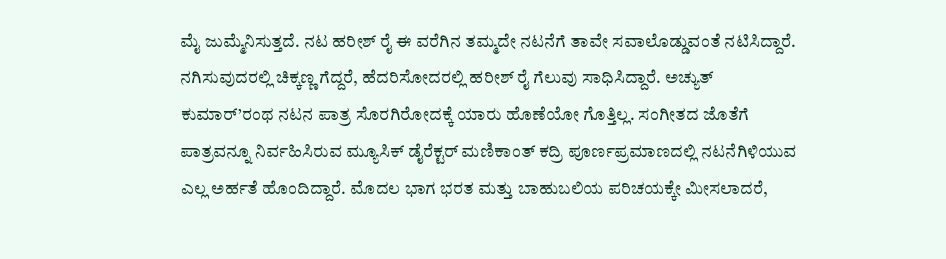ಮೈ ಜುಮ್ಮೆನಿಸುತ್ತದೆ. ನಟ ಹರೀಶ್ ರೈ ಈ ವರೆಗಿನ ತಮ್ಮದೇ ನಟನೆಗೆ ತಾವೇ ಸವಾಲೊಡ್ಡುವಂತೆ ನಟಿಸಿದ್ದಾರೆ. ನಗಿಸುವುದರಲ್ಲಿ ಚಿಕ್ಕಣ್ಣ ಗೆದ್ದರೆ, ಹೆದರಿಸೋದರಲ್ಲಿ ಹರೀಶ್ ರೈ ಗೆಲುವು ಸಾಧಿಸಿದ್ದಾರೆ. ಅಚ್ಯುತ್ ಕುಮಾರ್’ರಂಥ ನಟನ ಪಾತ್ರ ಸೊರಗಿರೋದಕ್ಕೆ ಯಾರು ಹೊಣೆಯೋ ಗೊತ್ತಿಲ್ಲ. ಸಂಗೀತದ ಜೊತೆಗೆ ಪಾತ್ರವನ್ನೂ ನಿರ್ವಹಿಸಿರುವ ಮ್ಯೂಸಿಕ್ ಡೈರೆಕ್ಟರ್ ಮಣಿಕಾಂತ್ ಕದ್ರಿ ಪೂರ್ಣಪ್ರಮಾಣದಲ್ಲಿ ನಟನೆಗಿಳಿಯುವ ಎಲ್ಲ ಅರ್ಹತೆ ಹೊಂದಿದ್ದಾರೆ. ಮೊದಲ ಭಾಗ ಭರತ ಮತ್ತು ಬಾಹುಬಲಿಯ ಪರಿಚಯಕ್ಕೇ ಮೀಸಲಾದರೆ,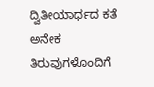ದ್ವಿತೀಯಾರ್ಧದ ಕತೆ ಅನೇಕ ತಿರುವುಗಳೊಂದಿಗೆ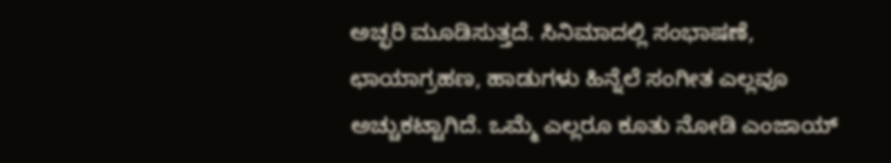ಅಚ್ಛರಿ ಮೂಡಿಸುತ್ತದೆ. ಸಿನಿಮಾದಲ್ಲಿ ಸಂಭಾಷಣೆ, ಛಾಯಾಗ್ರಹಣ, ಹಾಡುಗಳು ಹಿನ್ನೆಲೆ ಸಂಗೀತ ಎಲ್ಲವೂ ಅಚ್ಚುಕಟ್ಟಾಗಿದೆ. ಒಮ್ಮೆ ಎಲ್ಲರೂ ಕೂತು ನೋಡಿ ಎಂಜಾಯ್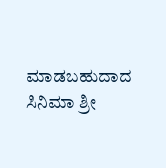ಮಾಡಬಹುದಾದ ಸಿನಿಮಾ ಶ್ರೀ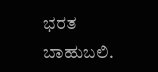ಭರತ ಬಾಹುಬಲಿ.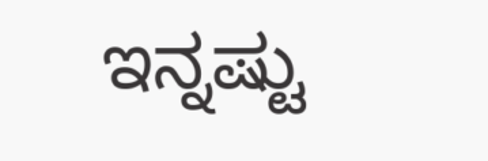ಇನ್ನಷ್ಟು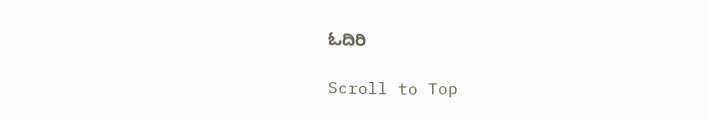ಓದಿರಿ

Scroll to Top